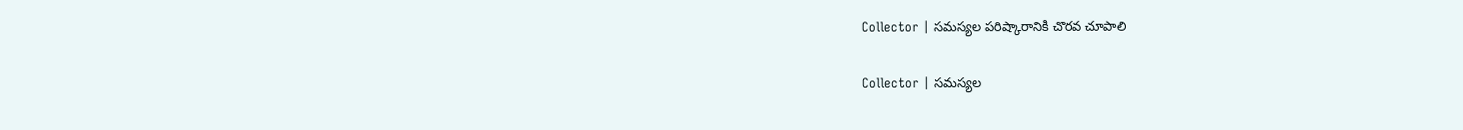Collector | సమస్యల పరిష్కారానికి చొరవ చూపాలి

Collector | సమస్యల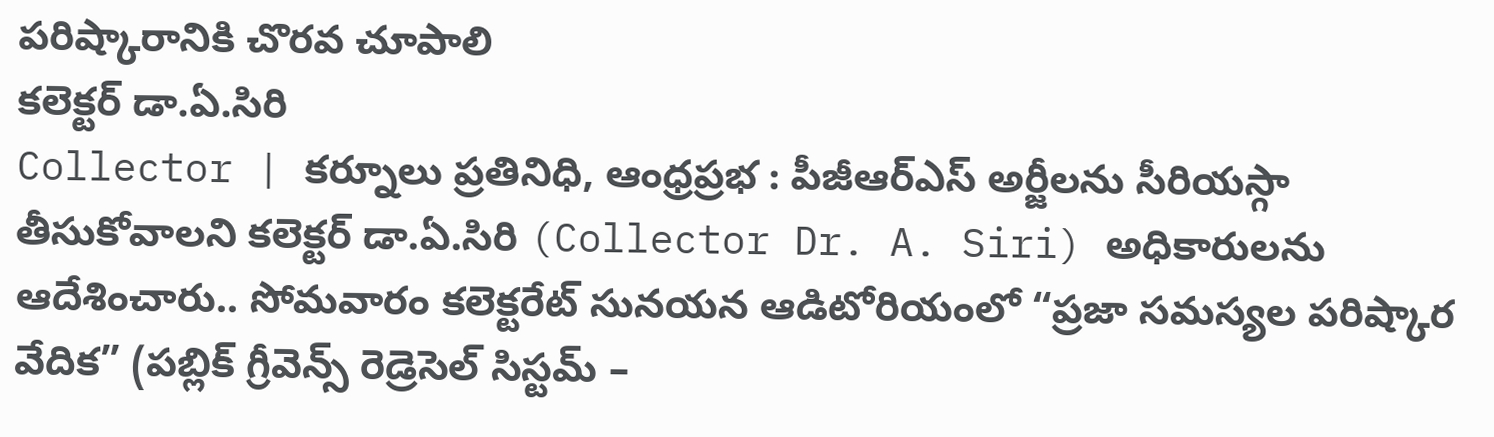పరిష్కారానికి చొరవ చూపాలి
కలెక్టర్ డా.ఏ.సిరి
Collector | కర్నూలు ప్రతినిధి, ఆంధ్రప్రభ : పీజీఆర్ఎస్ అర్జీలను సీరియస్గా తీసుకోవాలని కలెక్టర్ డా.ఏ.సిరి (Collector Dr. A. Siri) అధికారులను ఆదేశించారు.. సోమవారం కలెక్టరేట్ సునయన ఆడిటోరియంలో “ప్రజా సమస్యల పరిష్కార వేదిక” (పబ్లిక్ గ్రీవెన్స్ రెడ్రెసెల్ సిస్టమ్ –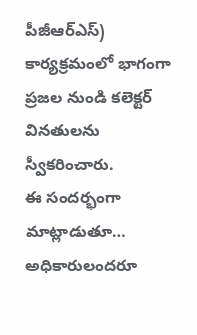పీజీఆర్ఎస్) కార్యక్రమంలో భాగంగా ప్రజల నుండి కలెక్టర్ వినతులను స్వీకరించారు.
ఈ సందర్భంగా మాట్లాడుతూ… అధికారులందరూ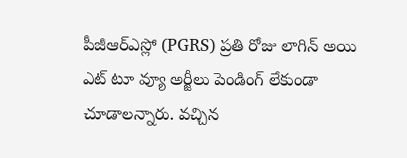పీజీఆర్ఎస్లో (PGRS) ప్రతి రోజు లాగిన్ అయి ఎట్ టూ వ్యూ అర్జీలు పెండింగ్ లేకుండా చూడాలన్నారు. వచ్చిన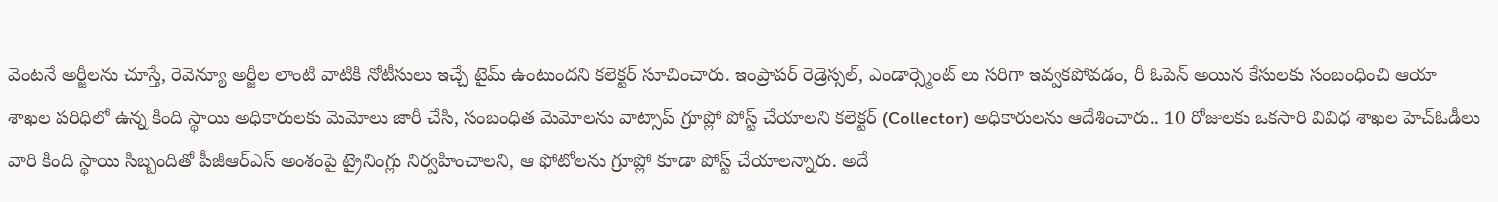వెంటనే అర్జీలను చూస్తే, రెవెన్యూ అర్జీల లాంటి వాటికి నోటీసులు ఇచ్చే టైమ్ ఉంటుందని కలెక్టర్ సూచించారు. ఇంప్రాపర్ రెడ్రెస్సల్, ఎండార్స్మెంట్ లు సరిగా ఇవ్వకపోవడం, రీ ఓపెన్ అయిన కేసులకు సంబంధించి ఆయా శాఖల పరిధిలో ఉన్న కింది స్థాయి అధికారులకు మెమోలు జారీ చేసి, సంబంధిత మెమోలను వాట్సాప్ గ్రూప్లో పోస్ట్ చేయాలని కలెక్టర్ (Collector) అధికారులను ఆదేశించారు.. 10 రోజులకు ఒకసారి వివిధ శాఖల హెచ్ఓడీలు వారి కింది స్థాయి సిబ్బందితో పీజీఆర్ఎస్ అంశంపై ట్రైనింగ్లు నిర్వహించాలని, ఆ ఫోటోలను గ్రూప్లో కూడా పోస్ట్ చేయాలన్నారు. అదే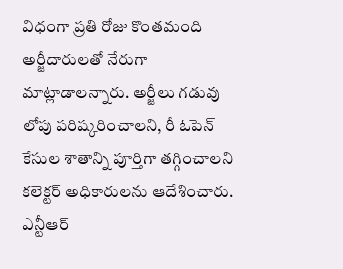విధంగా ప్రతి రోజు కొంతమంది అర్జీదారులతో నేరుగా మాట్లాడాలన్నారు. అర్జీలు గడువు లోపు పరిష్కరించాలని, రీ ఓపెన్ కేసుల శాతాన్ని పూర్తిగా తగ్గించాలని కలెక్టర్ అధికారులను ఆదేశించారు.
ఎన్టీఆర్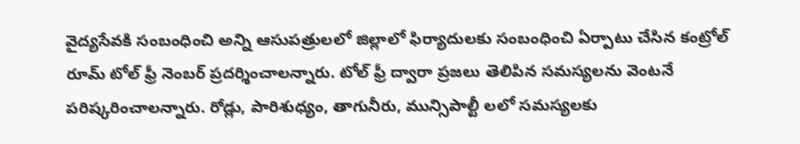వైద్యసేవకి సంబంధించి అన్ని ఆసుపత్రులలో జిల్లాలో ఫిర్యాదులకు సంబంధించి ఏర్పాటు చేసిన కంట్రోల్ రూమ్ టోల్ ఫ్రీ నెంబర్ ప్రదర్శించాలన్నారు. టోల్ ఫ్రీ ద్వారా ప్రజలు తెలిపిన సమస్యలను వెంటనే పరిష్కరించాలన్నారు. రోడ్లు, పారిశుధ్యం, తాగునీరు, మున్సిపాల్టీ లలో సమస్యలకు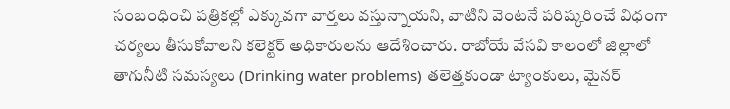సంబంధించి పత్రికల్లో ఎక్కువగా వార్తలు వస్తున్నాయని, వాటిని వెంటనే పరిష్కరించే విధంగా చర్యలు తీసుకోవాలని కలెక్టర్ అధికారులను ఆదేశించారు. రాబోయే వేసవి కాలంలో జిల్లాలో తాగునీటి సమస్యలు (Drinking water problems) తలెత్తకుండా ట్యాంకులు, మైనర్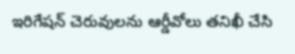ఇరిగేషన్ చెరువులను ఆర్డీవోలు తనిఖీ చేసి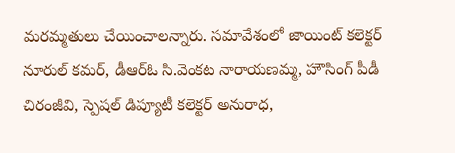మరమ్మతులు చేయించాలన్నారు. సమావేశంలో జాయింట్ కలెక్టర్ నూరుల్ కమర్, డీఆర్ఓ సి.వెంకట నారాయణమ్మ, హౌసింగ్ పీడీ చిరంజీవి, స్పెషల్ డిప్యూటీ కలెక్టర్ అనురాధ,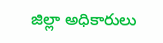జిల్లా అధికారులు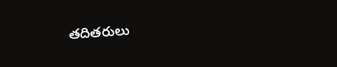తదితరులు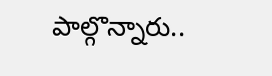పాల్గొన్నారు..